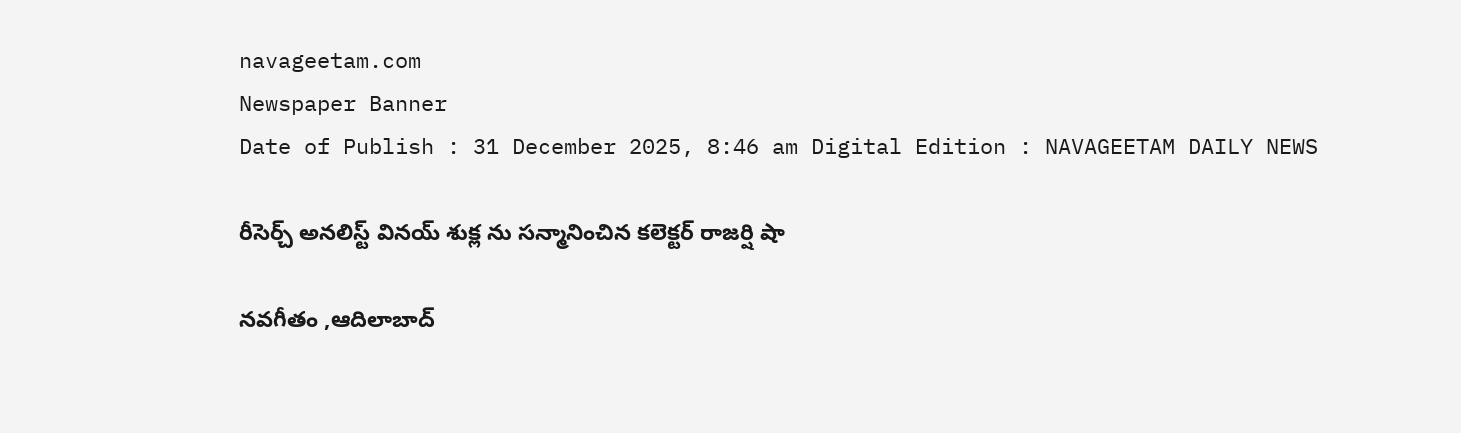navageetam.com
Newspaper Banner
Date of Publish : 31 December 2025, 8:46 am Digital Edition : NAVAGEETAM DAILY NEWS

రీసెర్చ్ అనలిస్ట్ వినయ్ శుక్ల ను సన్మానించిన కలెక్టర్ రాజర్షి షా

నవగీతం ,ఆదిలాబాద్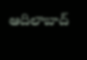ఆదిలాబాద్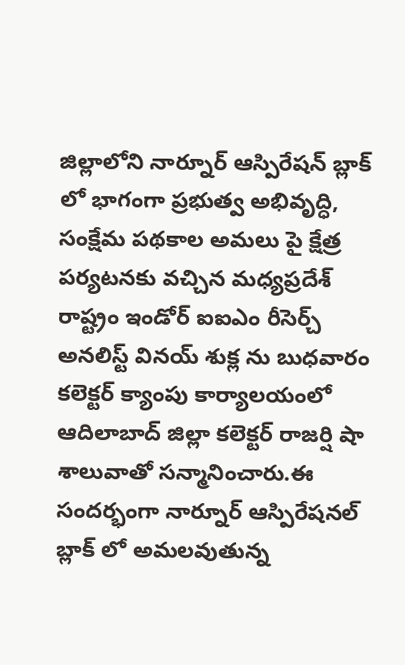జిల్లాలోని నార్నూర్ ఆస్పిరేషన్ బ్లాక్ లో భాగంగా ప్రభుత్వ అభివృద్ధి, సంక్షేమ పథకాల అమలు పై క్షేత్ర పర్యటనకు వచ్చిన మధ్యప్రదేశ్ రాష్ట్రం ఇండోర్ ఐఐఎం రీసెర్చ్ అనలిస్ట్ వినయ్ శుక్ల ను బుధవారం కలెక్టర్ క్యాంపు కార్యాలయంలో ఆదిలాబాద్ జిల్లా కలెక్టర్ రాజర్షి షా శాలువాతో సన్మానించారు.ఈ సందర్భంగా నార్నూర్ ఆస్పిరేషనల్ బ్లాక్ లో అమలవుతున్న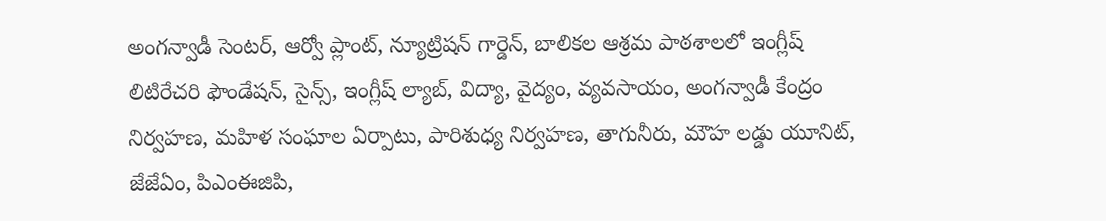అంగన్వాడీ సెంటర్, ఆర్వో ప్లాంట్, న్యూట్రిషన్ గార్డెన్, బాలికల ఆశ్రమ పాఠశాలలో ఇంగ్లీష్ లిటిరేచరి ఫౌండేషన్, సైన్స్, ఇంగ్లీష్ ల్యాబ్, విద్యా, వైద్యం, వ్యవసాయం, అంగన్వాడీ కేంద్రం నిర్వహణ, మహిళ సంఘాల ఏర్పాటు, పారిశుధ్య నిర్వహణ, తాగునీరు, మౌహ లడ్డు యూనిట్, జేజేఏం, పిఎంఈజిపి,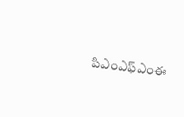పిఎంఎఫ్ఎంఈ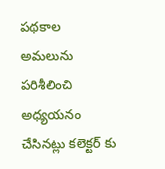పథకాల అమలును పరిశీలించి అధ్యయనం చేసినట్లు కలెక్టర్ కు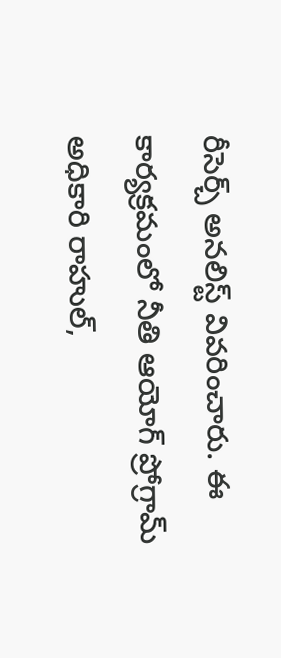రీసెర్చ్ అనలిస్ట్ వివరించారు. ఈ కార్యక్రమంలో నీతి ఆయోగ్ ప్రోగ్రామ్ అధికారి రాహుల్,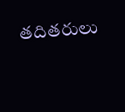తదితరులు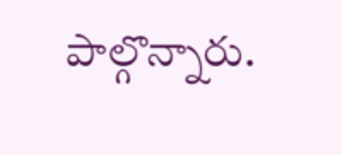పాల్గొన్నారు.